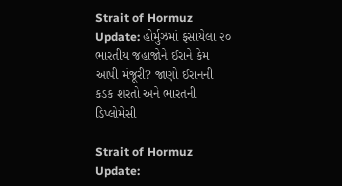Strait of Hormuz Update: હોર્મુઝમાં ફસાયેલા ૨૦ ભારતીય જહાજોને ઈરાને કેમ આપી મંજૂરી? જાણો ઈરાનની કડક શરતો અને ભારતની ડિપ્લોમેસી

Strait of Hormuz Update: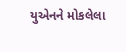યુએનને મોકલેલા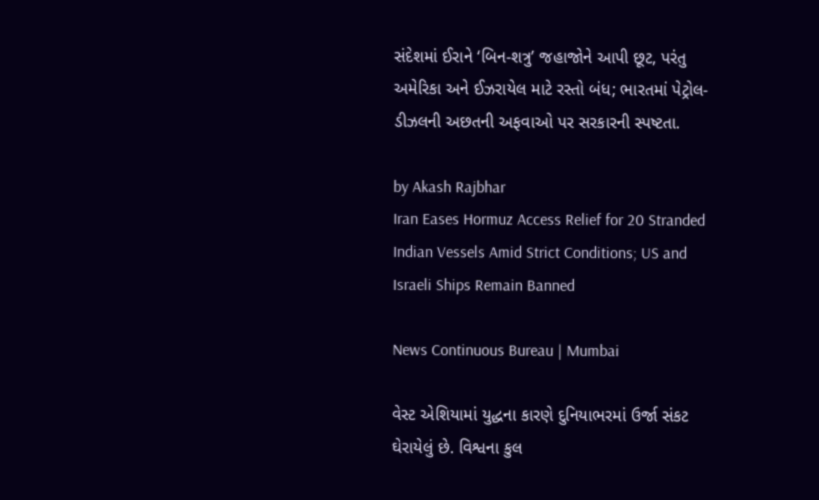સંદેશમાં ઈરાને ‘બિન-શત્રુ’ જહાજોને આપી છૂટ, પરંતુ અમેરિકા અને ઈઝરાયેલ માટે રસ્તો બંધ; ભારતમાં પેટ્રોલ-ડીઝલની અછતની અફવાઓ પર સરકારની સ્પષ્ટતા.

by Akash Rajbhar
Iran Eases Hormuz Access Relief for 20 Stranded Indian Vessels Amid Strict Conditions; US and Israeli Ships Remain Banned

News Continuous Bureau | Mumbai

વેસ્ટ એશિયામાં યુદ્ધના કારણે દુનિયાભરમાં ઉર્જા સંકટ ઘેરાયેલું છે. વિશ્વના કુલ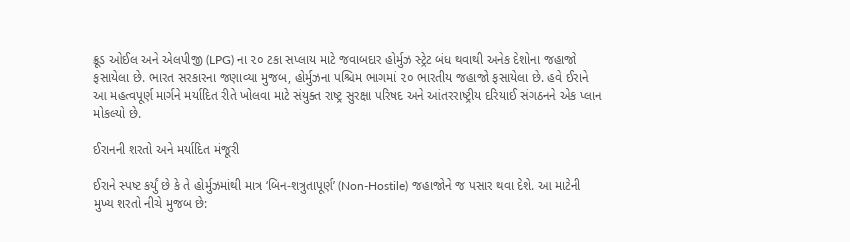ક્રૂડ ઓઈલ અને એલપીજી (LPG) ના ૨૦ ટકા સપ્લાય માટે જવાબદાર હોર્મુઝ સ્ટ્રેટ બંધ થવાથી અનેક દેશોના જહાજો ફસાયેલા છે. ભારત સરકારના જણાવ્યા મુજબ, હોર્મુઝના પશ્ચિમ ભાગમાં ૨૦ ભારતીય જહાજો ફસાયેલા છે. હવે ઈરાને આ મહત્વપૂર્ણ માર્ગને મર્યાદિત રીતે ખોલવા માટે સંયુક્ત રાષ્ટ્ર સુરક્ષા પરિષદ અને આંતરરાષ્ટ્રીય દરિયાઈ સંગઠનને એક પ્લાન મોકલ્યો છે.

ઈરાનની શરતો અને મર્યાદિત મંજૂરી

ઈરાને સ્પષ્ટ કર્યું છે કે તે હોર્મુઝમાંથી માત્ર ‘બિન-શત્રુતાપૂર્ણ’ (Non-Hostile) જહાજોને જ પસાર થવા દેશે. આ માટેની મુખ્ય શરતો નીચે મુજબ છે: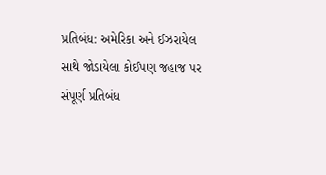પ્રતિબંધ: અમેરિકા અને ઈઝરાયેલ સાથે જોડાયેલા કોઈપણ જહાજ પર સંપૂર્ણ પ્રતિબંધ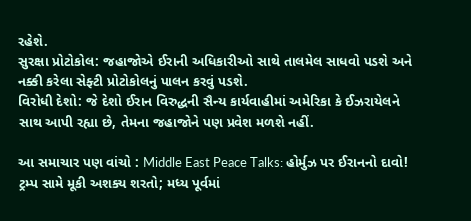રહેશે.
સુરક્ષા પ્રોટોકોલ: જહાજોએ ઈરાની અધિકારીઓ સાથે તાલમેલ સાધવો પડશે અને નક્કી કરેલા સેફ્ટી પ્રોટોકોલનું પાલન કરવું પડશે.
વિરોધી દેશો: જે દેશો ઈરાન વિરુદ્ધની સૈન્ય કાર્યવાહીમાં અમેરિકા કે ઈઝરાયેલને સાથ આપી રહ્યા છે, તેમના જહાજોને પણ પ્રવેશ મળશે નહીં.

આ સમાચાર પણ વાંચો : Middle East Peace Talks: હોર્મુઝ પર ઈરાનનો દાવો! ટ્રમ્પ સામે મૂકી અશક્ય શરતો; મધ્ય પૂર્વમાં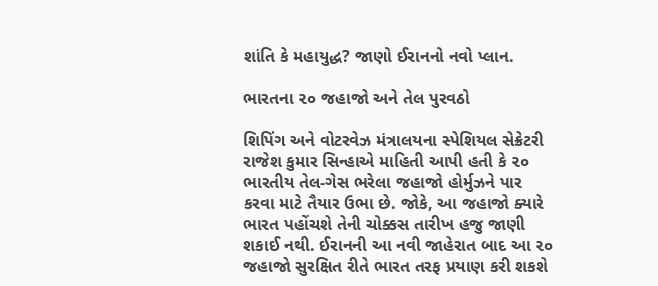શાંતિ કે મહાયુદ્ધ? જાણો ઈરાનનો નવો પ્લાન.

ભારતના ૨૦ જહાજો અને તેલ પુરવઠો

શિપિંગ અને વોટરવેઝ મંત્રાલયના સ્પેશિયલ સેક્રેટરી રાજેશ કુમાર સિન્હાએ માહિતી આપી હતી કે ૨૦ ભારતીય તેલ-ગેસ ભરેલા જહાજો હોર્મુઝને પાર કરવા માટે તૈયાર ઉભા છે. જોકે, આ જહાજો ક્યારે ભારત પહોંચશે તેની ચોક્કસ તારીખ હજુ જાણી શકાઈ નથી. ઈરાનની આ નવી જાહેરાત બાદ આ ૨૦ જહાજો સુરક્ષિત રીતે ભારત તરફ પ્રયાણ કરી શકશે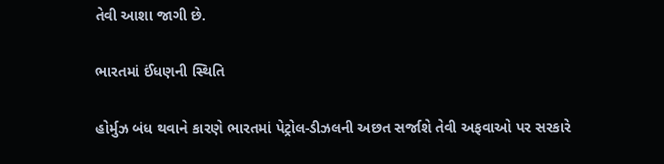તેવી આશા જાગી છે.

ભારતમાં ઈંધણની સ્થિતિ

હોર્મુઝ બંધ થવાને કારણે ભારતમાં પેટ્રોલ-ડીઝલની અછત સર્જાશે તેવી અફવાઓ પર સરકારે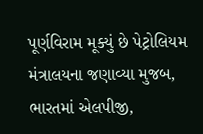પૂર્ણવિરામ મૂક્યું છે પેટ્રોલિયમ મંત્રાલયના જણાવ્યા મુજબ, ભારતમાં એલપીજી,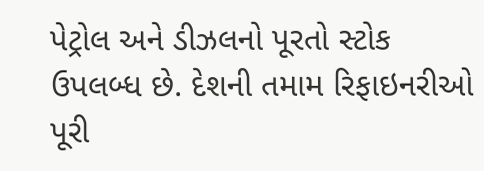પેટ્રોલ અને ડીઝલનો પૂરતો સ્ટોક ઉપલબ્ધ છે. દેશની તમામ રિફાઇનરીઓ પૂરી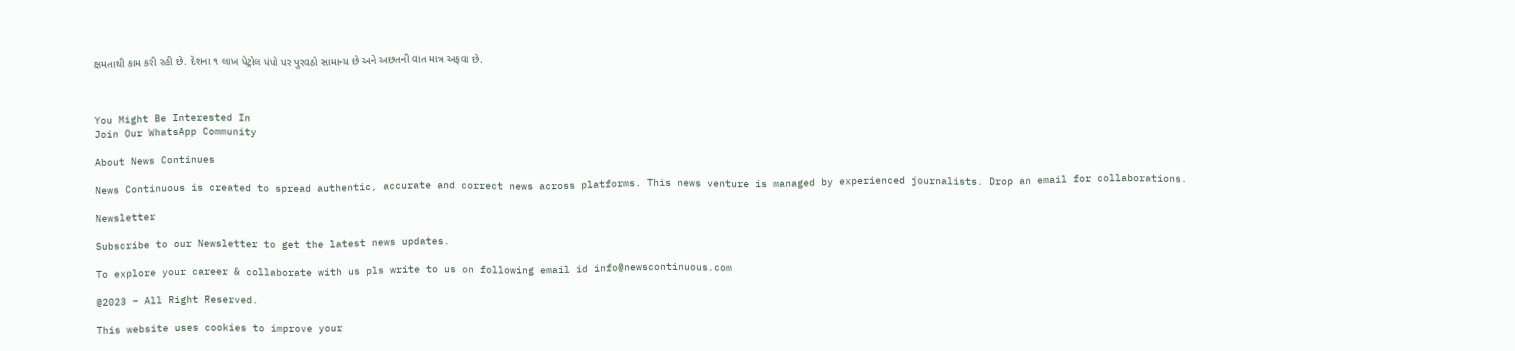ક્ષમતાથી કામ કરી રહી છે. દેશના ૧ લાખ પેટ્રોલ પંપો પર પુરવઠો સામાન્ય છે અને અછતની વાત માત્ર અફવા છે.



You Might Be Interested In
Join Our WhatsApp Community

About News Continues

News Continuous is created to spread authentic, accurate and correct news across platforms. This news venture is managed by experienced journalists. Drop an email for collaborations.

Newsletter

Subscribe to our Newsletter to get the latest news updates.

To explore your career & collaborate with us pls write to us on following email id info@newscontinuous.com

@2023 – All Right Reserved.

This website uses cookies to improve your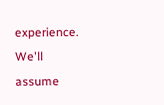experience. We'll assume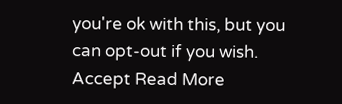you're ok with this, but you can opt-out if you wish. Accept Read More